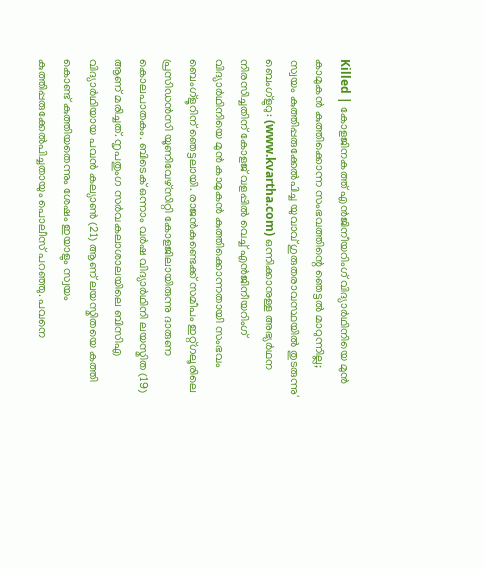Killed | കോളജിനകത്ത് എൻജിനീയറിംഗ് വിദ്യാർഥിനിയെ മുൻ കാമുകൻ കുത്തിക്കൊന്ന സംഭവത്തിന്റെ ഞെട്ടൽ മാറുന്നില്ല; സ്വയം കുത്തിപ്പരുക്കേൽപിച്ച യുവാവ് ഗുരുതരാവസ്ഥയിൽ തുടരുന്നു'
ബെംഗ്ളുറു: (www.kvartha.com) ഒന്നിക്കാനുള്ള അഭ്യർഥന നിരസിച്ചതിന് കോളജ് വളപ്പിൽ വെച്ച് എൻജിനീയറിംഗ് വിദ്യാർഥിനിയെ മുൻ കാമുകൻ കുത്തിക്കൊന്നതായി സംഭവം ബെംഗ്ളൂറിന് ഞെട്ടലായി. രാജൻകുണ്ടെക്ക് സമീപം ഇറ്റ്ഗലൂരിലെ പ്രസിഡൻസി യൂണിവേഴ്സിറ്റി കോളജിലായിരുന്നു ദാരുണ കൊലപാതകം. ബിടെക് ഒന്നാം വർഷ വിദ്യാർഥിനി ലയസ്മിത (19) ആണ് മരിച്ചത്. നൃപതുംഗ സർവകലാശാലയിലെ ബിസിഎ വിദ്യാർഥിയായ പവൻ കല്യാൺ (21) ആണ് ലയസ്മിതയെ കത്തി കൊണ്ട് കുത്തിയതെന്നും ശേഷം ഇയാളും സ്വയം കുത്തിപ്പരുക്കേൽപിച്ചതായും പൊലീസ് പറഞ്ഞു. പവനെ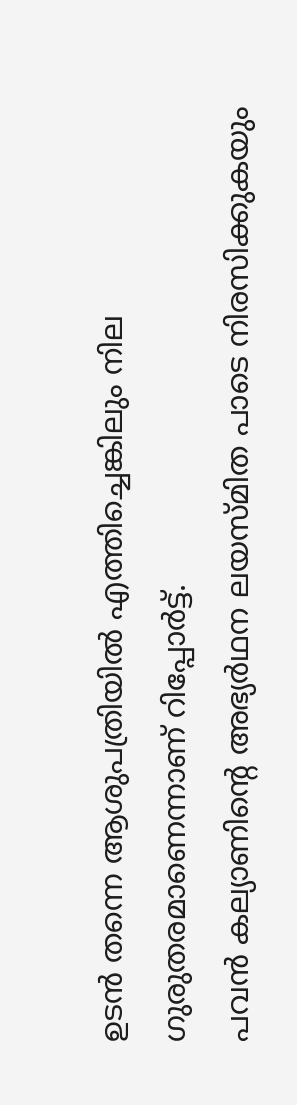ഉടൻ തന്നെ ആശുപത്രിയിൽ എത്തിച്ചെങ്കിലും നില ഗുരുതരമാണെന്നാണ് റിപ്പോർട്ട്.
പവൻ കല്യാണിന്റെ അഭ്യർഥന ലയസ്മിത പാടെ നിരസിക്കുകയും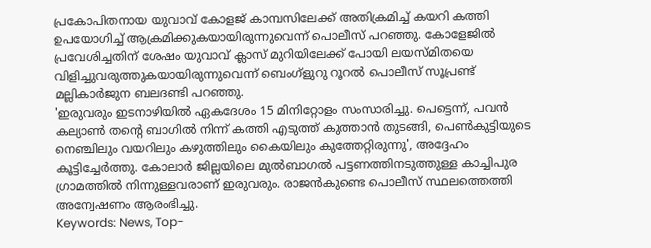പ്രകോപിതനായ യുവാവ് കോളജ് കാമ്പസിലേക്ക് അതിക്രമിച്ച് കയറി കത്തി ഉപയോഗിച്ച് ആക്രമിക്കുകയായിരുന്നുവെന്ന് പൊലീസ് പറഞ്ഞു. കോളേജിൽ പ്രവേശിച്ചതിന് ശേഷം യുവാവ് ക്ലാസ് മുറിയിലേക്ക് പോയി ലയസ്മിതയെ വിളിച്ചുവരുത്തുകയായിരുന്നുവെന്ന് ബെംഗ്ളുറു റൂറൽ പൊലീസ് സൂപ്രണ്ട് മല്ലികാർജുന ബലദണ്ടി പറഞ്ഞു.
'ഇരുവരും ഇടനാഴിയിൽ ഏകദേശം 15 മിനിറ്റോളം സംസാരിച്ചു. പെട്ടെന്ന്, പവൻ കല്യാൺ തന്റെ ബാഗിൽ നിന്ന് കത്തി എടുത്ത് കുത്താൻ തുടങ്ങി, പെൺകുട്ടിയുടെ നെഞ്ചിലും വയറിലും കഴുത്തിലും കൈയിലും കുത്തേറ്റിരുന്നു', അദ്ദേഹം കൂട്ടിച്ചേർത്തു. കോലാർ ജില്ലയിലെ മുൽബാഗൽ പട്ടണത്തിനടുത്തുള്ള കാച്ചിപുര ഗ്രാമത്തിൽ നിന്നുള്ളവരാണ് ഇരുവരും. രാജൻകുണ്ടെ പൊലീസ് സ്ഥലത്തെത്തി അന്വേഷണം ആരംഭിച്ചു.
Keywords: News, Top-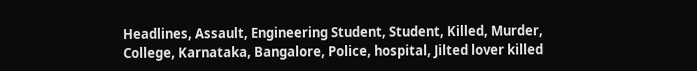Headlines, Assault, Engineering Student, Student, Killed, Murder, College, Karnataka, Bangalore, Police, hospital, Jilted lover killed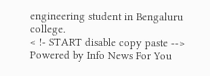engineering student in Bengaluru college.
< !- START disable copy paste -->
Powered by Info News For You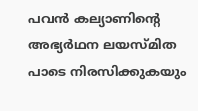പവൻ കല്യാണിന്റെ അഭ്യർഥന ലയസ്മിത പാടെ നിരസിക്കുകയും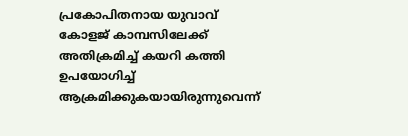പ്രകോപിതനായ യുവാവ് കോളജ് കാമ്പസിലേക്ക് അതിക്രമിച്ച് കയറി കത്തി ഉപയോഗിച്ച് ആക്രമിക്കുകയായിരുന്നുവെന്ന്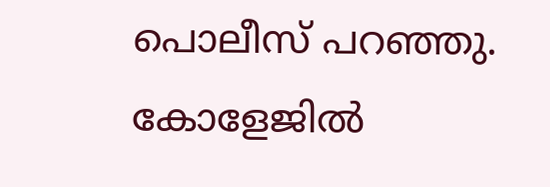പൊലീസ് പറഞ്ഞു. കോളേജിൽ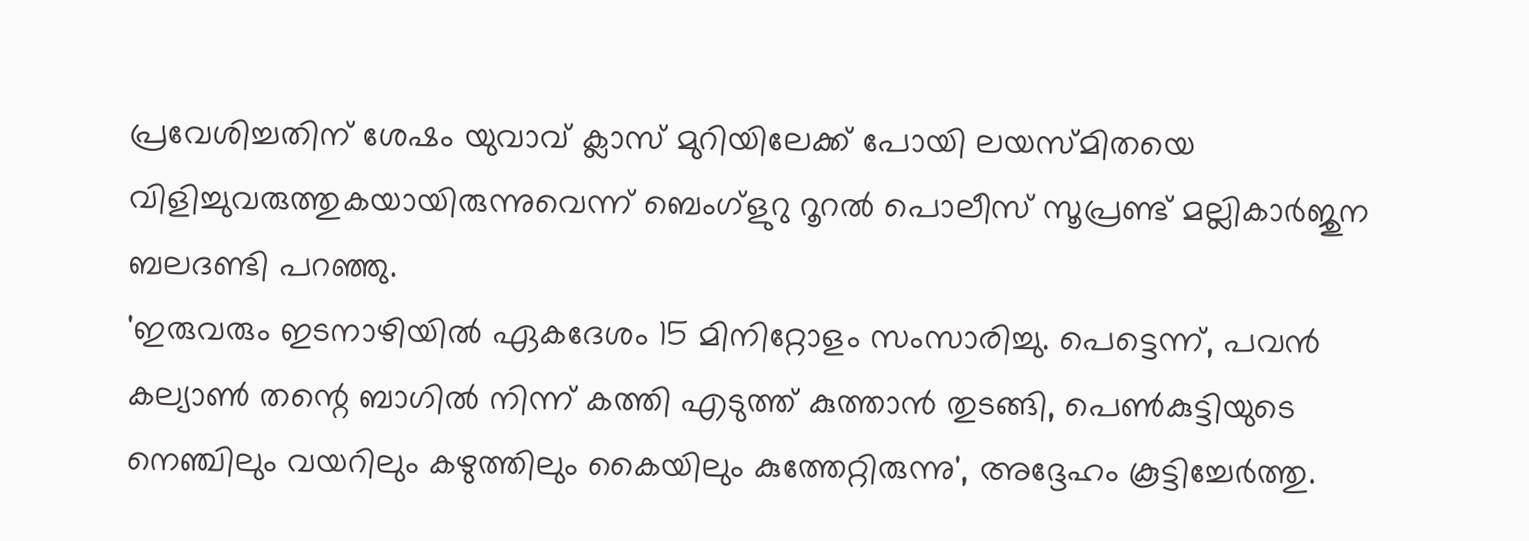പ്രവേശിച്ചതിന് ശേഷം യുവാവ് ക്ലാസ് മുറിയിലേക്ക് പോയി ലയസ്മിതയെ വിളിച്ചുവരുത്തുകയായിരുന്നുവെന്ന് ബെംഗ്ളുറു റൂറൽ പൊലീസ് സൂപ്രണ്ട് മല്ലികാർജുന ബലദണ്ടി പറഞ്ഞു.
'ഇരുവരും ഇടനാഴിയിൽ ഏകദേശം 15 മിനിറ്റോളം സംസാരിച്ചു. പെട്ടെന്ന്, പവൻ കല്യാൺ തന്റെ ബാഗിൽ നിന്ന് കത്തി എടുത്ത് കുത്താൻ തുടങ്ങി, പെൺകുട്ടിയുടെ നെഞ്ചിലും വയറിലും കഴുത്തിലും കൈയിലും കുത്തേറ്റിരുന്നു', അദ്ദേഹം കൂട്ടിച്ചേർത്തു.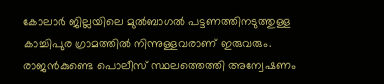കോലാർ ജില്ലയിലെ മുൽബാഗൽ പട്ടണത്തിനടുത്തുള്ള കാച്ചിപുര ഗ്രാമത്തിൽ നിന്നുള്ളവരാണ് ഇരുവരും. രാജൻകുണ്ടെ പൊലീസ് സ്ഥലത്തെത്തി അന്വേഷണം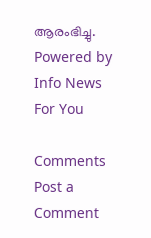ആരംഭിച്ചു.
Powered by Info News For You

Comments
Post a Comment